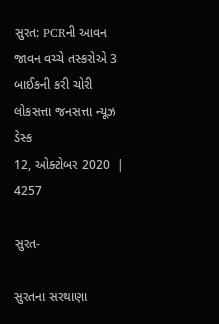સુરત: PCRની આવન જાવન વચ્ચે તસ્કરોએ 3 બાઈકની કરી ચોરી
લોકસત્તા જનસત્તા ન્યૂઝ ડેસ્ક
12, ઓક્ટોબર 2020  |   4257

સુરત-

સુરતના સરથાણા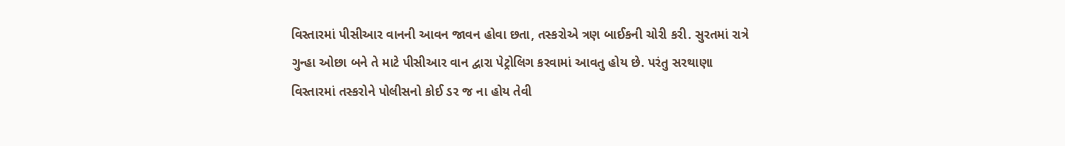વિસ્તારમાં પીસીઆર વાનની આવન જાવન હોવા છતા, તસ્કરોએ ત્રણ બાઈકની ચોરી કરી. સુરતમાં રાત્રે ગુન્હા ઓછા બને તે માટે પીસીઆર વાન દ્વારા પેટ્રોલિગ કરવામાં આવતુ હોય છે. પરંતુ સરથાણા વિસ્તારમાં તસ્કરોને પોલીસનો કોઈ ડર જ ના હોય તેવી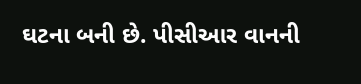ઘટના બની છે. પીસીઆર વાનની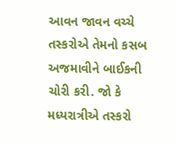આવન જાવન વચ્ચે તસ્કરોએ તેમનો કસબ અજમાવીને બાઈકની ચોરી કરી. જો કે મધ્યરાત્રીએ તસ્કરો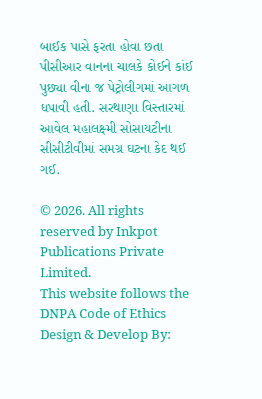બાઈક પાસે ફરતા હોવા છતા પીસીઆર વાનના ચાલકે કોઈને કાંઈ પુછ્યા વીના જ પેટ્રોલીગમાં આગળ ધપાવી હતી. સરથાણા વિસ્તારમાં આવેલ મહાલક્ષ્‍મી સોસાયટીના સીસીટીવીમાં સમગ્ર ઘટના કેદ થઈ ગઈ.

© 2026. All rights reserved by Inkpot Publications Private Limited.
This website follows the DNPA Code of Ethics
Design & Develop By: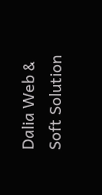Dalia Web & Soft Solution